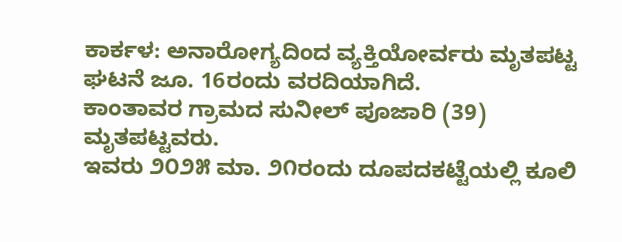ಕಾರ್ಕಳ: ಅನಾರೋಗ್ಯದಿಂದ ವ್ಯಕ್ತಿಯೋರ್ವರು ಮೃತಪಟ್ಟ ಘಟನೆ ಜೂ. 16ರಂದು ವರದಿಯಾಗಿದೆ.
ಕಾಂತಾವರ ಗ್ರಾಮದ ಸುನೀಲ್ ಪೂಜಾರಿ (39) ಮೃತಪಟ್ಟವರು.
ಇವರು ೨೦೨೫ ಮಾ. ೨೧ರಂದು ದೂಪದಕಟ್ಟೆಯಲ್ಲಿ ಕೂಲಿ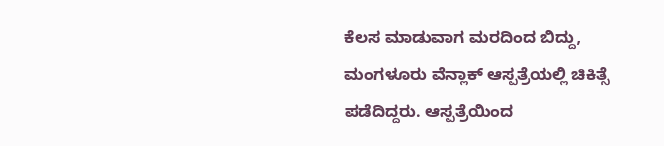ಕೆಲಸ ಮಾಡುವಾಗ ಮರದಿಂದ ಬಿದ್ದು, ಮಂಗಳೂರು ವೆನ್ಲಾಕ್ ಆಸ್ಪತ್ರೆಯಲ್ಲಿ ಚಿಕಿತ್ಸೆ ಪಡೆದಿದ್ದರು. ಆಸ್ಪತ್ರೆಯಿಂದ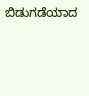ಬಿಡುಗಡೆಯಾದ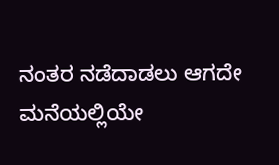ನಂತರ ನಡೆದಾಡಲು ಆಗದೇ ಮನೆಯಲ್ಲಿಯೇ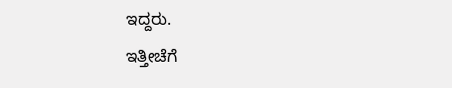ಇದ್ದರು.
ಇತ್ತೀಚೆಗೆ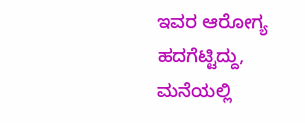ಇವರ ಆರೋಗ್ಯ ಹದಗೆಟ್ಟಿದ್ದು, ಮನೆಯಲ್ಲಿ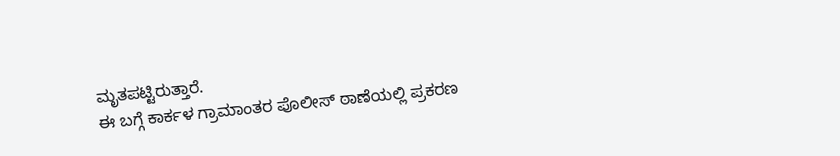ಮೃತಪಟ್ಟಿರುತ್ತಾರೆ.
ಈ ಬಗ್ಗೆ ಕಾರ್ಕಳ ಗ್ರಾಮಾಂತರ ಪೊಲೀಸ್ ಠಾಣೆಯಲ್ಲಿ ಪ್ರಕರಣ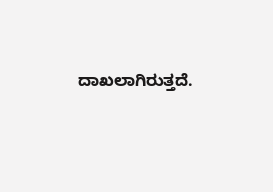ದಾಖಲಾಗಿರುತ್ತದೆ.